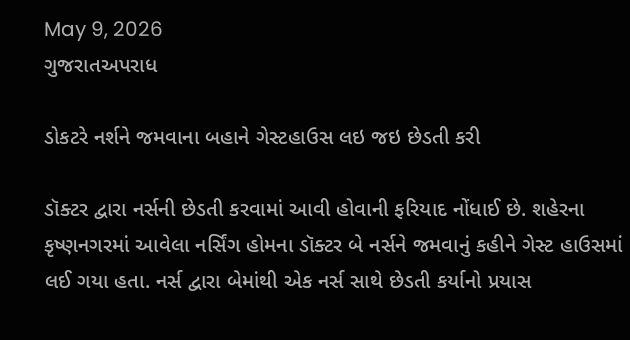May 9, 2026
ગુજરાતઅપરાધ

ડોકટરે નર્શને જમવાના બહાને ગેસ્ટહાઉસ લઇ જઇ છેડતી કરી

ડૉક્ટર દ્વારા નર્સની છેડતી કરવામાં આવી હોવાની ફરિયાદ નોંધાઈ છે. શહેરના કૃષ્ણનગરમાં આવેલા નર્સિંગ હોમના ડૉક્ટર બે નર્સને જમવાનું કહીને ગેસ્ટ હાઉસમાં લઈ ગયા હતા. નર્સ દ્વારા બેમાંથી એક નર્સ સાથે છેડતી કર્યાનો પ્રયાસ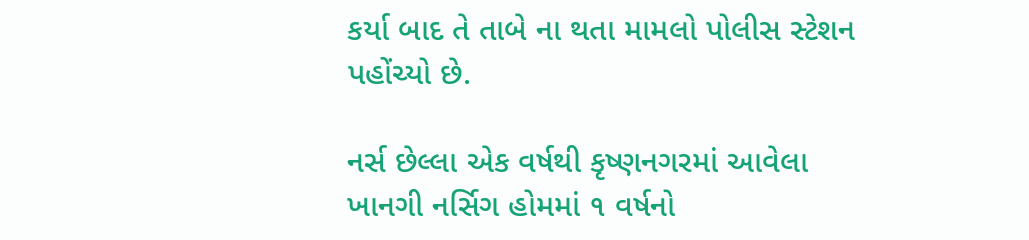કર્યા બાદ તે તાબે ના થતા મામલો પોલીસ સ્ટેશન પહોંચ્યો છે.

નર્સ છેલ્લા એક વર્ષથી કૃષ્ણનગરમાં આવેલા ખાનગી નર્સિગ હોમમાં ૧ વર્ષનો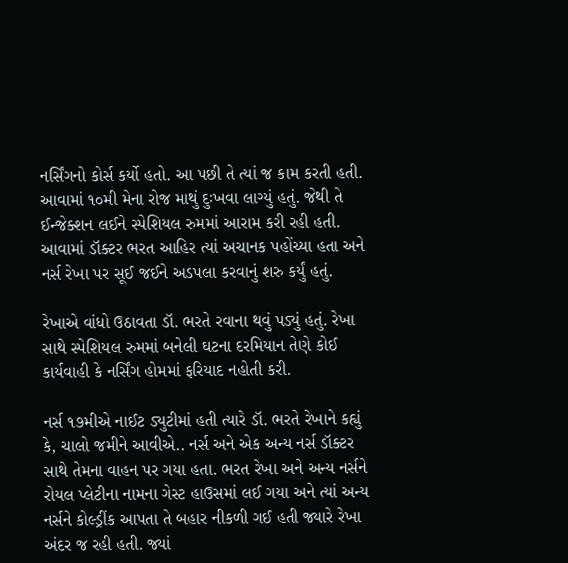નર્સિંગનો કોર્સ કર્યો હતો. આ પછી તે ત્યાં જ કામ કરતી હતી. આવામાં ૧૦મી મેના રોજ માથું દુઃખવા લાગ્યું હતું. જેથી તે ઈન્જેક્શન લઈને સ્પેશિયલ રુમમાં આરામ કરી રહી હતી. આવામાં ડૉક્ટર ભરત આહિર ત્યાં અચાનક પહોંચ્યા હતા અને નર્સ રેખા પર સૂઈ જઈને અડપલા કરવાનું શરુ કર્યું હતું.

રેખાએ વાંધો ઉઠાવતા ડૉ. ભરતે રવાના થવું પડ્યું હતું. રેખા સાથે સ્પેશિયલ રુમમાં બનેલી ઘટના દરમિયાન તેણે કોઈ કાર્યવાહી કે નર્સિંગ હોમમાં ફરિયાદ નહોતી કરી.

નર્સ ૧૭મીએ નાઈટ ડ્યુટીમાં હતી ત્યારે ડૉ. ભરતે રેખાને કહ્યું કે, ચાલો જમીને આવીએ.. નર્સ અને એક અન્ય નર્સ ડૉક્ટર સાથે તેમના વાહન પર ગયા હતા. ભરત રેખા અને અન્ય નર્સને રોયલ પ્લેટીના નામના ગેસ્ટ હાઉસમાં લઈ ગયા અને ત્યાં અન્ય નર્સને કોલ્ડ્રીંક આપતા તે બહાર નીકળી ગઈ હતી જ્યારે રેખા અંદર જ રહી હતી. જ્યાં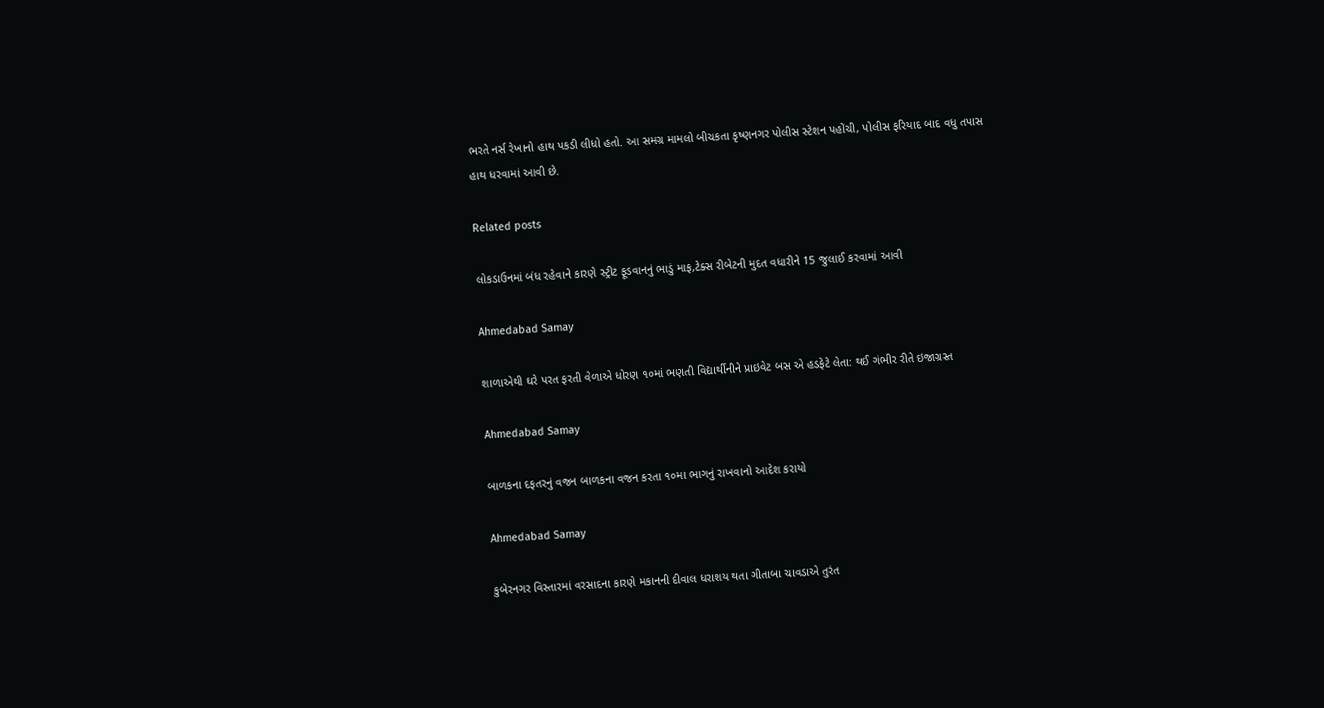ભરતે નર્સ રેખાનો હાથ પકડી લીધો હતો. આ સમગ્ર મામલો બીચકતા કૃષ્ણનગર પોલીસ સ્ટેશન પહોંચી, પોલીસ ફરિયાદ બાદ વધુ તપાસ હાથ ધરવામાં આવી છે.

Related posts

લોકડાઉનમાં બંધ રહેવાને કારણે સ્ટ્રીટ ફૂડવાનનું ભાડું માફ,ટેક્સ રીબેટની મુદત વધારીને 15 જુલાઈ કરવામાં આવી

Ahmedabad Samay

શાળાએથી ઘરે પરત ફરતી વેળાએ ધોરણ ૧૦માં ભણતી વિદ્યાર્થીનીને પ્રાઇવેટ બસ એ હડફેટે લેતા: થઈ ગંભીર રીતે ઇજાગ્રસ્ત

Ahmedabad Samay

બાળકના દફતરનું વજન બાળકના વજન કરતા ૧૦મા ભાગનું રાખવાનો આદેશ કરાયો

Ahmedabad Samay

કુબેરનગર વિસ્તારમાં વરસાદના કારણે મકાનની દીવાલ ધરાશય થતા ગીતાબા ચાવડાએ તુરંત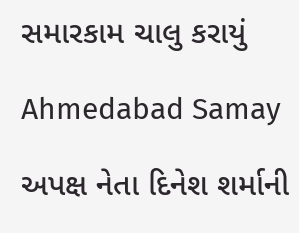સમારકામ ચાલુ કરાયું

Ahmedabad Samay

અપક્ષ નેતા દિનેશ શર્માની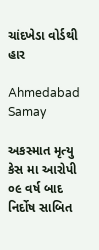ચાંદખેડા વોર્ડથી હાર

Ahmedabad Samay

અકસ્માત મૃત્યુ કેસ મા આરોપી ૦૯ વર્ષ બાદ નિર્દોષ સાબિત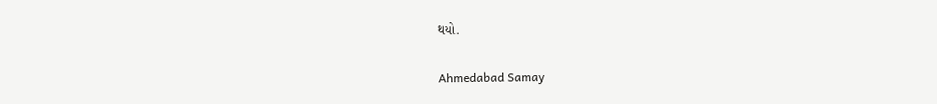થયો.

Ahmedabad Samay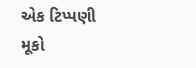એક ટિપ્પણી મૂકો